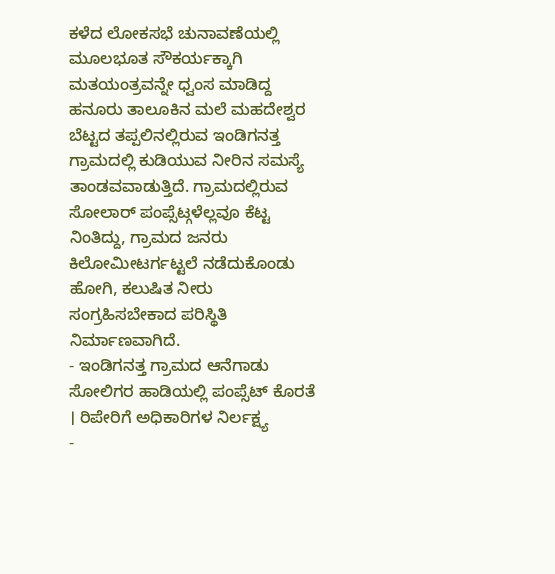ಕಳೆದ ಲೋಕಸಭೆ ಚುನಾವಣೆಯಲ್ಲಿ ಮೂಲಭೂತ ಸೌಕರ್ಯಕ್ಕಾಗಿ ಮತಯಂತ್ರವನ್ನೇ ಧ್ವಂಸ ಮಾಡಿದ್ದ ಹನೂರು ತಾಲೂಕಿನ ಮಲೆ ಮಹದೇಶ್ವರ ಬೆಟ್ಟದ ತಪ್ಪಲಿನಲ್ಲಿರುವ ಇಂಡಿಗನತ್ತ ಗ್ರಾಮದಲ್ಲಿ ಕುಡಿಯುವ ನೀರಿನ ಸಮಸ್ಯೆ ತಾಂಡವವಾಡುತ್ತಿದೆ. ಗ್ರಾಮದಲ್ಲಿರುವ ಸೋಲಾರ್ ಪಂಪ್ಸೆಟ್ಗಳೆಲ್ಲವೂ ಕೆಟ್ಟ ನಿಂತಿದ್ದು, ಗ್ರಾಮದ ಜನರು ಕಿಲೋಮೀಟರ್ಗಟ್ಟಲೆ ನಡೆದುಕೊಂಡು ಹೋಗಿ, ಕಲುಷಿತ ನೀರು ಸಂಗ್ರಹಿಸಬೇಕಾದ ಪರಿಸ್ಥಿತಿ ನಿರ್ಮಾಣವಾಗಿದೆ.
- ಇಂಡಿಗನತ್ತ ಗ್ರಾಮದ ಆನೆಗಾಡು ಸೋಲಿಗರ ಹಾಡಿಯಲ್ಲಿ ಪಂಪ್ಸೆಟ್ ಕೊರತೆ । ರಿಪೇರಿಗೆ ಅಧಿಕಾರಿಗಳ ನಿರ್ಲಕ್ಷ್ಯ
-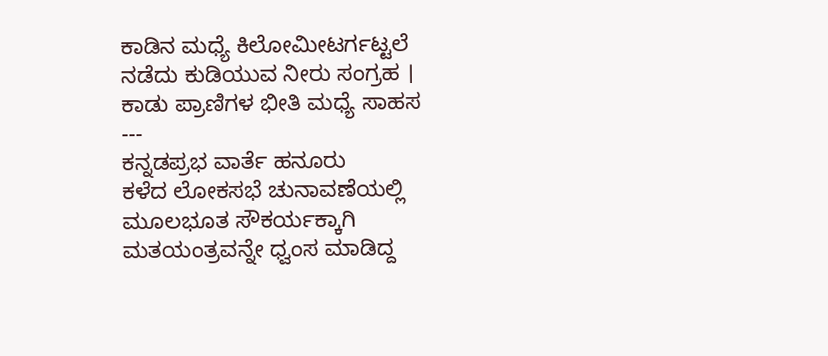ಕಾಡಿನ ಮಧ್ಯೆ ಕಿಲೋಮೀಟರ್ಗಟ್ಟಲೆ ನಡೆದು ಕುಡಿಯುವ ನೀರು ಸಂಗ್ರಹ । ಕಾಡು ಪ್ರಾಣಿಗಳ ಭೀತಿ ಮಧ್ಯೆ ಸಾಹಸ
---
ಕನ್ನಡಪ್ರಭ ವಾರ್ತೆ ಹನೂರು
ಕಳೆದ ಲೋಕಸಭೆ ಚುನಾವಣೆಯಲ್ಲಿ ಮೂಲಭೂತ ಸೌಕರ್ಯಕ್ಕಾಗಿ ಮತಯಂತ್ರವನ್ನೇ ಧ್ವಂಸ ಮಾಡಿದ್ದ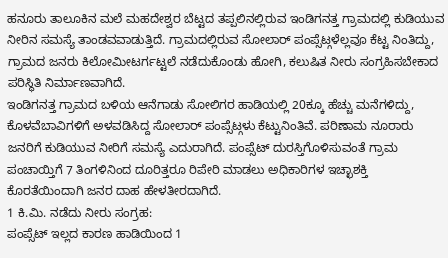ಹನೂರು ತಾಲೂಕಿನ ಮಲೆ ಮಹದೇಶ್ವರ ಬೆಟ್ಟದ ತಪ್ಪಲಿನಲ್ಲಿರುವ ಇಂಡಿಗನತ್ತ ಗ್ರಾಮದಲ್ಲಿ ಕುಡಿಯುವ ನೀರಿನ ಸಮಸ್ಯೆ ತಾಂಡವವಾಡುತ್ತಿದೆ. ಗ್ರಾಮದಲ್ಲಿರುವ ಸೋಲಾರ್ ಪಂಪ್ಸೆಟ್ಗಳೆಲ್ಲವೂ ಕೆಟ್ಟ ನಿಂತಿದ್ದು, ಗ್ರಾಮದ ಜನರು ಕಿಲೋಮೀಟರ್ಗಟ್ಟಲೆ ನಡೆದುಕೊಂಡು ಹೋಗಿ, ಕಲುಷಿತ ನೀರು ಸಂಗ್ರಹಿಸಬೇಕಾದ ಪರಿಸ್ಥಿತಿ ನಿರ್ಮಾಣವಾಗಿದೆ.
ಇಂಡಿಗನತ್ತ ಗ್ರಾಮದ ಬಳಿಯ ಆನೆಗಾಡು ಸೋಲಿಗರ ಹಾಡಿಯಲ್ಲಿ 20ಕ್ಕೂ ಹೆಚ್ಚು ಮನೆಗಳಿದ್ದು, ಕೊಳವೆಬಾವಿಗಳಿಗೆ ಅಳವಡಿಸಿದ್ದ ಸೋಲಾರ್ ಪಂಪ್ಸೆಟ್ಗಳು ಕೆಟ್ಟುನಿಂತಿವೆ. ಪರಿಣಾಮ ನೂರಾರು ಜನರಿಗೆ ಕುಡಿಯುವ ನೀರಿಗೆ ಸಮಸ್ಯೆ ಎದುರಾಗಿದೆ. ಪಂಪ್ಸೆಟ್ ದುರಸ್ತಿಗೊಳಿಸುವಂತೆ ಗ್ರಾಮ ಪಂಚಾಯ್ತಿಗೆ 7 ತಿಂಗಳಿನಿಂದ ದೂರಿತ್ತರೂ ರಿಪೇರಿ ಮಾಡಲು ಅಧಿಕಾರಿಗಳ ಇಚ್ಛಾಶಕ್ತಿ ಕೊರತೆಯಿಂದಾಗಿ ಜನರ ದಾಹ ಹೇಳತೀರದಾಗಿದೆ.
1 ಕಿ.ಮಿ. ನಡೆದು ನೀರು ಸಂಗ್ರಹ:
ಪಂಪ್ಸೆಟ್ ಇಲ್ಲದ ಕಾರಣ ಹಾಡಿಯಿಂದ 1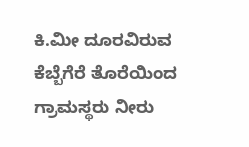ಕಿ.ಮೀ ದೂರವಿರುವ ಕೆಬ್ಬೆಗೆರೆ ತೊರೆಯಿಂದ ಗ್ರಾಮಸ್ಥರು ನೀರು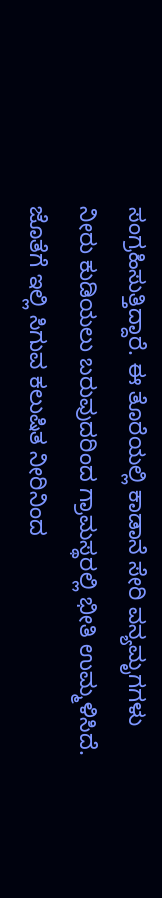ಸಂಗ್ರಹಿಸುತ್ತಿದ್ದಾರೆ. ಈ ತೊರೆಯಲ್ಲಿ ಕಾಡಾನೆ ಸೇರಿ ವನ್ಯಮೃಗಗಳು ನೀರು ಕುಡಿಯಲು ಬರುವುದರಿಂದ ಗ್ರಾಮಸ್ಥರಲ್ಲಿ ಭೀತಿ ಉಮ್ಮಳಿಸಿದೆ. ಜೊತೆಗೆ ಇಲ್ಲಿ ಸಿಗುವ ಕಲುಷಿತ ನೀರಿನಿಂದ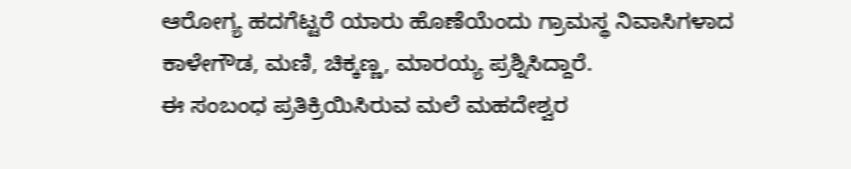ಆರೋಗ್ಯ ಹದಗೆಟ್ಟರೆ ಯಾರು ಹೊಣೆಯೆಂದು ಗ್ರಾಮಸ್ಥ ನಿವಾಸಿಗಳಾದ ಕಾಳೇಗೌಡ, ಮಣಿ, ಚಿಕ್ಕಣ್ಣ, ಮಾರಯ್ಯ ಪ್ರಶ್ನಿಸಿದ್ದಾರೆ.
ಈ ಸಂಬಂಧ ಪ್ರತಿಕ್ರಿಯಿಸಿರುವ ಮಲೆ ಮಹದೇಶ್ವರ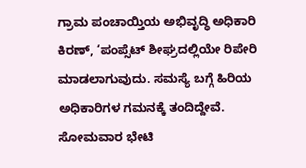ಗ್ರಾಮ ಪಂಚಾಯ್ತಿಯ ಅಭಿವೃದ್ಧಿ ಅಧಿಕಾರಿ ಕಿರಣ್, ‘ಪಂಪ್ಸೆಟ್ ಶೀಘ್ರದಲ್ಲಿಯೇ ರಿಪೇರಿ ಮಾಡಲಾಗುವುದು. ಸಮಸ್ಯೆ ಬಗ್ಗೆ ಹಿರಿಯ ಅಧಿಕಾರಿಗಳ ಗಮನಕ್ಕೆ ತಂದಿದ್ದೇವೆ. ಸೋಮವಾರ ಭೇಟಿ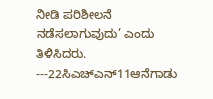ನೀಡಿ ಪರಿಶೀಲನೆ ನಡೆಸಲಾಗುವುದು’ ಎಂದು ತಿಳಿಸಿದರು.
---22ಸಿಎಚ್ಎನ್11ಆನೆಗಾಡು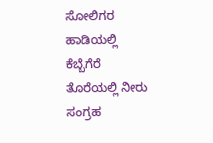ಸೋಲಿಗರ ಹಾಡಿಯಲ್ಲಿ ಕೆಬ್ಬೆಗೆರೆ ತೊರೆಯಲ್ಲಿ ನೀರು ಸಂಗ್ರಹ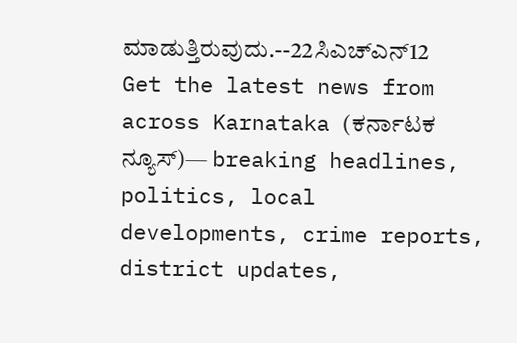ಮಾಡುತ್ತಿರುವುದು.--22ಸಿಎಚ್ಎನ್12
Get the latest news from across Karnataka (ಕರ್ನಾಟಕ ನ್ಯೂಸ್)— breaking headlines, politics, local developments, crime reports, district updates,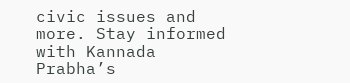civic issues and more. Stay informed with Kannada Prabha’s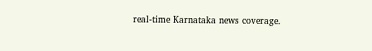real‑time Karnataka news coverage.